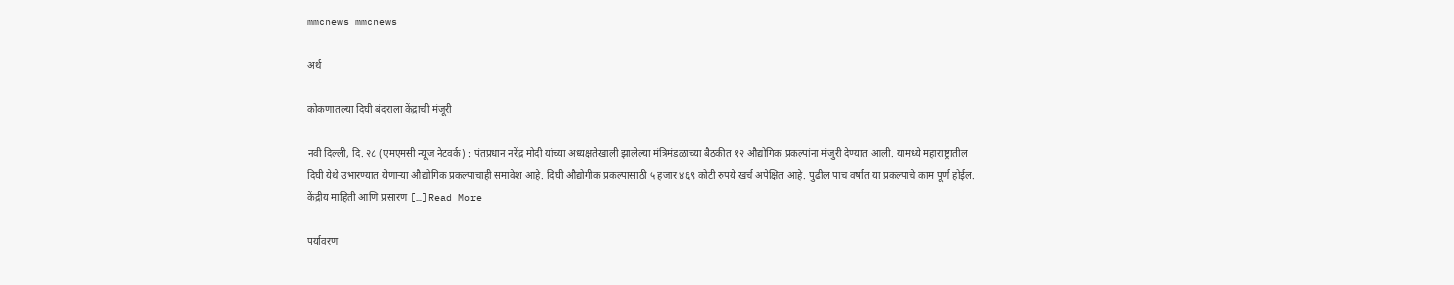mmcnews mmcnews

अर्थ

कोकणातल्या दिघी बंदराला केंद्राची मंजूरी

नवी दिल्ली, दि. २८ (एमएमसी न्यूज नेटवर्क) : पंतप्रधान नरेंद्र मोदी यांच्या अध्यक्षतेखाली झालेल्या मंत्रिमंडळाच्या बैठकीत १२ औद्योगिक प्रकल्पांना मंजुरी देण्यात आली. यामध्ये महाराष्ट्रातील दिघी येथे उभारण्यात येणाऱ्या औद्योगिक प्रकल्पाचाही समावेश आहे. दिघी औद्योगीक प्रकल्पासाठी ५ हजार ४६९ कोटी रुपये खर्च अपेक्षित आहे. पुढील पाच वर्षात या प्रकल्पाचे काम पूर्ण होईल. केंद्रीय माहिती आणि प्रसारण […]Read More

पर्यावरण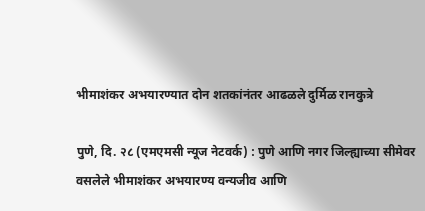भीमाशंकर अभयारण्यात दोन शतकांनंतर आढळले दुर्मिळ रानकुत्रे

पुणे, दि. २८ (एमएमसी न्यूज नेटवर्क) : पुणे आणि नगर जिल्ह्याच्या सीमेवर वसलेले भीमाशंकर अभयारण्य वन्यजीव आणि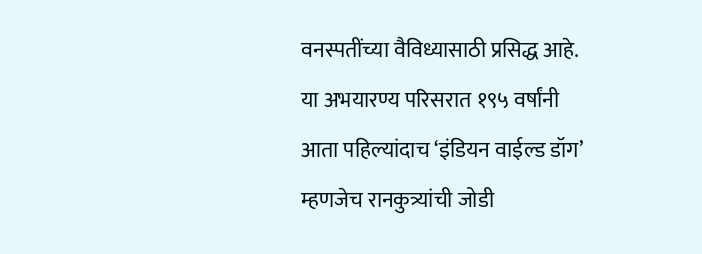वनस्पतींच्या वैविध्यासाठी प्रसिद्ध आहे. या अभयारण्य परिसरात १९५ वर्षांनी आता पहिल्यांदाच ‘इंडियन वाईल्ड डॉग’ म्हणजेच रानकुत्र्यांची जोडी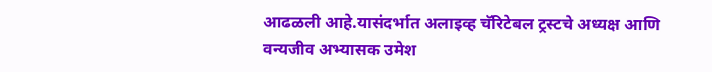आढळली आहे.यासंदर्भात अलाइव्ह चॅरिटेबल ट्रस्टचे अध्यक्ष आणि वन्यजीव अभ्यासक उमेश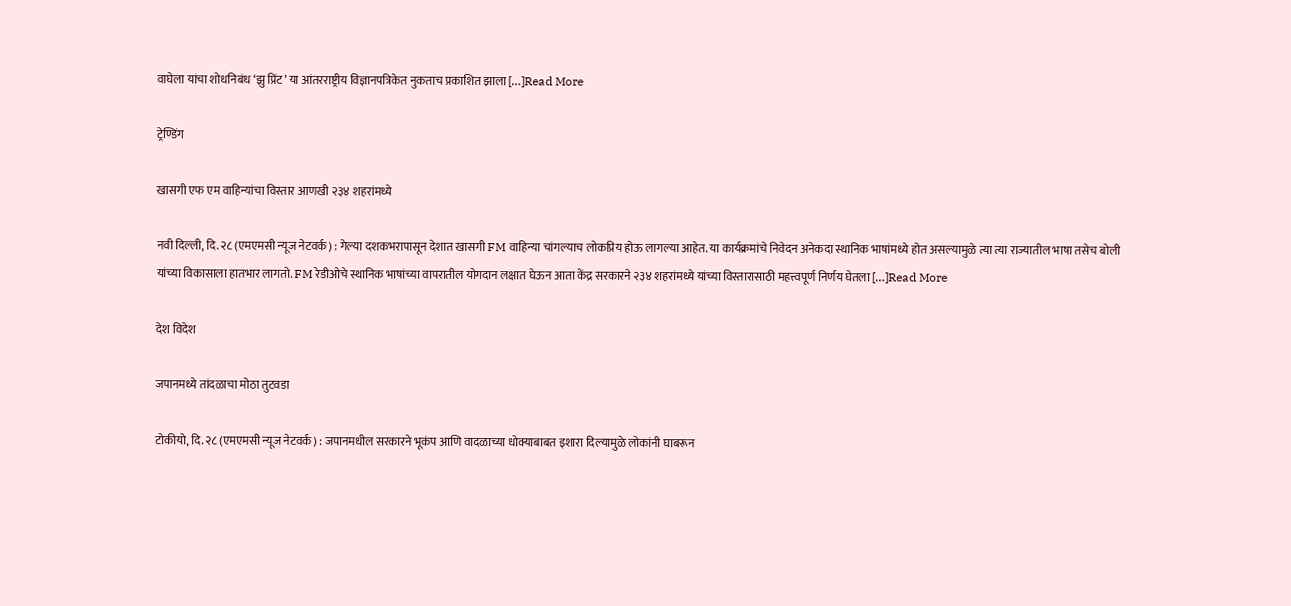वाघेला यांचा शोधनिबंध ‘झु प्रिंट’ या आंतरराष्ट्रीय विज्ञानपत्रिकेत नुकताच प्रकाशित झाला […]Read More

ट्रेण्डिंग

खासगी एफ एम वाहिन्यांचा विस्तार आणखी २३४ शहरांमध्ये

नवी दिल्ली, दि. २८ (एमएमसी न्यूज नेटवर्क) : गेल्या दशकभरापासून देशात खासगी FM वाहिन्या चांगल्याच लोकप्रिय होऊ लागल्या आहेत. या कार्यक्रमांचे निवेदन अनेकदा स्थानिक भाषांमध्ये होत असल्यामुळे त्या त्या राज्यातील भाषा तसेच बोली यांच्या विकासाला हातभार लागतो. FM रेडीओचे स्थानिक भाषांच्या वापरातील योगदान लक्षात घेऊन आता केंद्र सरकारने २३४ शहरांमध्ये यांच्या विस्तारासाठी महत्त्वपूर्ण निर्णय घेतला […]Read More

देश विदेश

जपानमध्ये तांदळाचा मोठा तुटवडा

टोकीयो, दि. २८ (एमएमसी न्यूज नेटवर्क) : जपानमधील सरकारने भूकंप आणि वादळाच्या धोक्याबाबत इशारा दिल्यामुळे लोकांनी घाबरून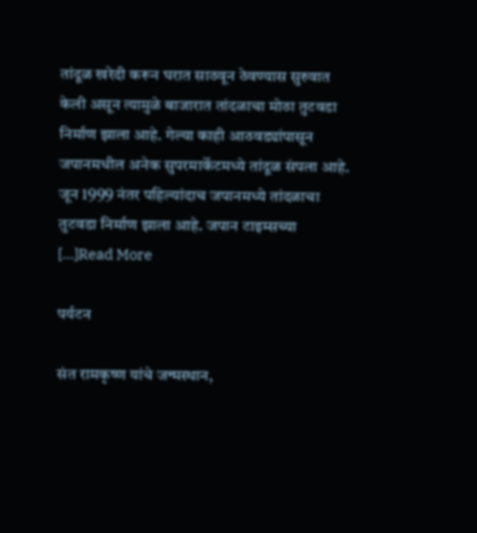तांदूळ खरेदी करून घरात साठवून ठेवण्यास सुरुवात केली असून त्यामुळे बाजारात तांदळाचा मोठा तुटवडा निर्माण झाला आहे. गेल्या काही आठवड्यांपासून जपानमधील अनेक सुपरमार्केटमध्ये तांदूळ संपला आहे. जून 1999 नंतर पहिल्यांदाच जपानमध्ये तांदळाचा तुटवडा निर्माण झाला आहे. जपान टाइम्सच्या […]Read More

पर्यटन

संत रामकृष्ण यांचे जन्मस्थान,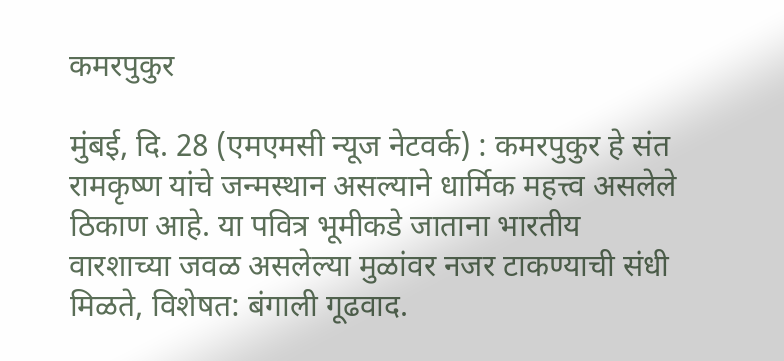कमरपुकुर

मुंबई, दि. 28 (एमएमसी न्यूज नेटवर्क) : कमरपुकुर हे संत रामकृष्ण यांचे जन्मस्थान असल्याने धार्मिक महत्त्व असलेले ठिकाण आहे. या पवित्र भूमीकडे जाताना भारतीय वारशाच्या जवळ असलेल्या मुळांवर नजर टाकण्याची संधी मिळते, विशेषत: बंगाली गूढवाद.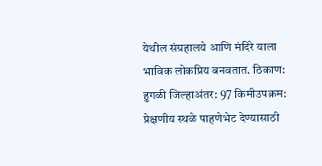येथील संग्रहालये आणि मंदिरे याला भाविक लोकप्रिय बनवतात. ठिकाण: हुगळी जिल्हाअंतर: 97 किमीउपक्रम: प्रेक्षणीय स्थळे पाहणेभेट देण्यासाठी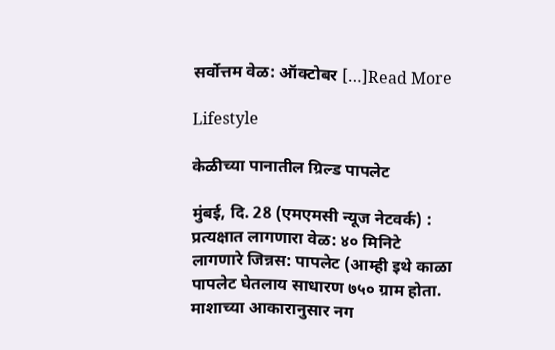सर्वोत्तम वेळ: ऑक्टोबर […]Read More

Lifestyle

केळीच्या पानातील ग्रिल्ड पापलेट

मुंबई, दि. 28 (एमएमसी न्यूज नेटवर्क) : प्रत्यक्षात लागणारा वेळ: ४० मिनिटे लागणारे जिन्नस: पापलेट (आम्ही इथे काळा पापलेट घेतलाय साधारण ७५० ग्राम होता. माशाच्या आकारानुसार नग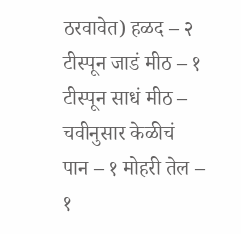ठरवावेत) हळद – २ टीस्पून जाडं मीठ – १ टीस्पून साधं मीठ – चवीनुसार केळीचं पान – १ मोहरी तेल – १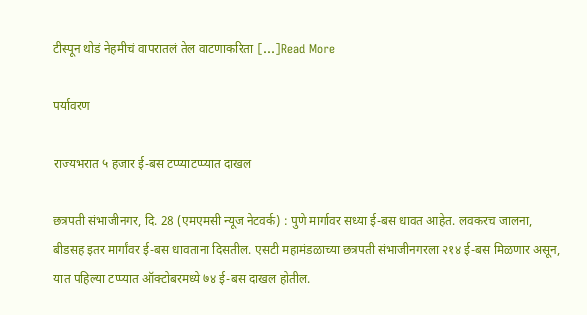टीस्पून थोडं नेहमीचं वापरातलं तेल वाटणाकरिता […]Read More

पर्यावरण

राज्यभरात ५ हजार ई-बस टप्प्याटप्प्यात दाखल

छत्रपती संभाजीनगर, दि. 28 (एमएमसी न्यूज नेटवर्क) : पुणे मार्गावर सध्या ई-बस धावत आहेत. लवकरच जालना, बीडसह इतर मार्गांवर ई-बस धावताना दिसतील. एसटी महामंडळाच्या छत्रपती संभाजीनगरला २१४ ई-बस मिळणार असून, यात पहिल्या टप्प्यात ऑक्टोबरमध्ये ७४ ई-बस दाखल होतील.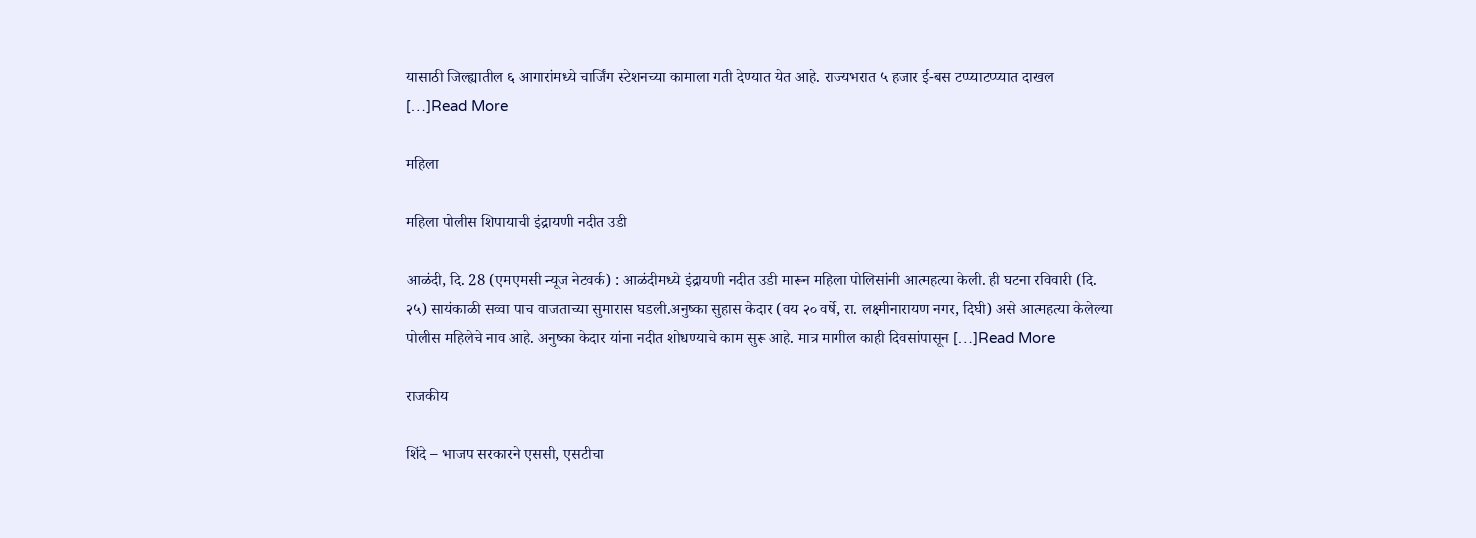यासाठी जिल्ह्यातील ६ आगारांमध्ये चार्जिंग स्टेशनच्या कामाला गती देण्यात येत आहे. राज्यभरात ५ हजार ई-बस टप्प्याटप्प्यात दाखल […]Read More

महिला

महिला पोलीस शिपायाची इंद्रायणी नदीत उडी

आळंदी, दि. 28 (एमएमसी न्यूज नेटवर्क) : आळंदीमध्ये इंद्रायणी नदीत उडी मारून महिला पोलिसांनी आत्महत्या केली. ही घटना रविवारी (दि. २५) सायंकाळी सव्वा पाच वाजताच्या सुमारास घडली.अनुष्का सुहास केदार (वय २० वर्षे, रा. लक्ष्मीनारायण नगर, दिघी) असे आत्महत्या केलेल्या पोलीस महिलेचे नाव आहे. अनुष्का केदार यांना नदीत शोधण्याचे काम सुरू आहे. मात्र मागील काही दिवसांपासून […]Read More

राजकीय

शिंदे – भाजप सरकारने एससी, एसटीचा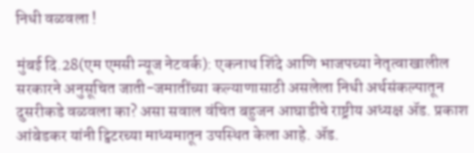निधी वळवला !

मुंबई दि.28(एम एमसी न्यूज नेटवर्क): एकनाथ शिंदे आणि भाजपच्या नेतृत्वाखालील सरकारने अनुसूचित जाती-जमातींच्या कल्याणासाठी असलेला निधी अर्थसंकल्पातून दुसरीकडे वळवला का? असा सवाल वंचित बहुजन आघाडीचे राष्ट्रीय अध्यक्ष ॲड. प्रकाश आंबेडकर यांनी ट्विटरच्या माध्यमातून उपस्थित केला आहे. ॲड.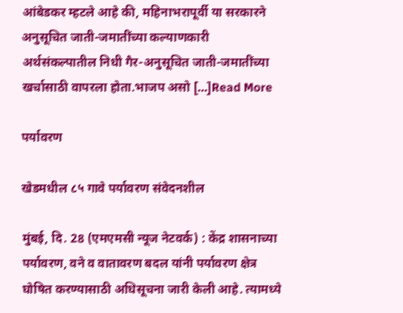आंबेडकर म्हटले आहे की, महिनाभरापूर्वी या सरकारने अनुसूचित जाती-जमातींच्या कल्याणकारी अर्थसंकल्पातील निधी गैर-अनुसूचित जाती-जमातींच्या खर्चासाठी वापरला होता.भाजप असो […]Read More

पर्यावरण

खेडमधील ८५ गावे पर्यावरण संवेदनशील

मुंबई, दि. 28 (एमएमसी न्यूज नेटवर्क) : केंद्र शासनाच्या पर्यावरण, वने व वातावरण बदल यांनी पर्यावरण क्षेत्र घोषित करण्यासाठी अधिसूचना जारी केली आहे. त्यामध्ये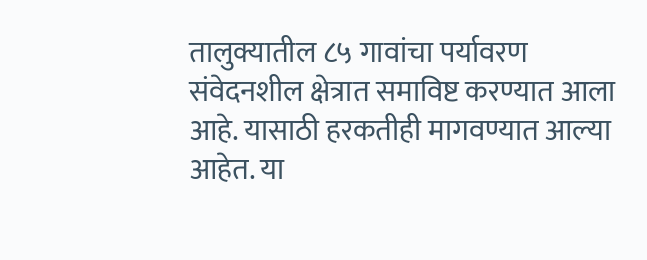तालुक्यातील ८५ गावांचा पर्यावरण संवेदनशील क्षेत्रात समाविष्ट करण्यात आला आहे. यासाठी हरकतीही मागवण्यात आल्या आहेत. या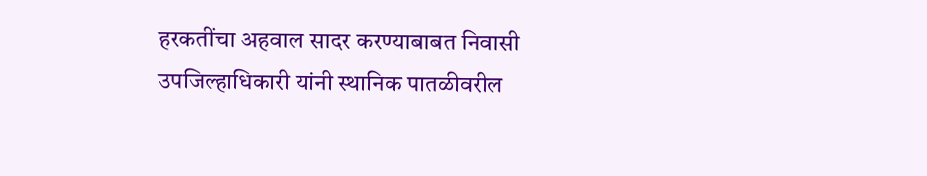हरकतींचा अहवाल सादर करण्याबाबत निवासी उपजिल्हाधिकारी यांनी स्थानिक पातळीवरील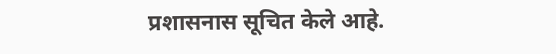प्रशासनास सूचित केले आहे.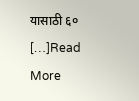यासाठी ६० […]Read More